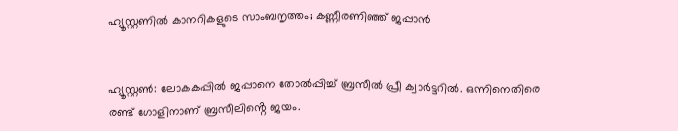ഹ്യൂസ്റ്റണിൽ കാനറികളുടെ സാംബനൃത്തം; കണ്ണീരണിഞ്ഞ് ജപ്പാൻ


ഹ്യൂസ്റ്റൺ: ലോകകപ്പിൽ ജപ്പാനെ തോൽപ്പിച്ച് ബ്രസീൽ പ്രീ ക്വാർട്ടറിൽ. ഒന്നിനെതിരെ രണ്ട് ഗോളിനാണ് ബ്രസീലിൻ്റെ ജയം.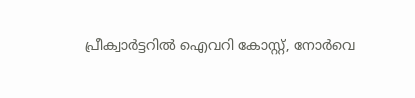പ്രീക്വാർട്ടറിൽ ഐവറി കോസ്റ്റ്, നോർവെ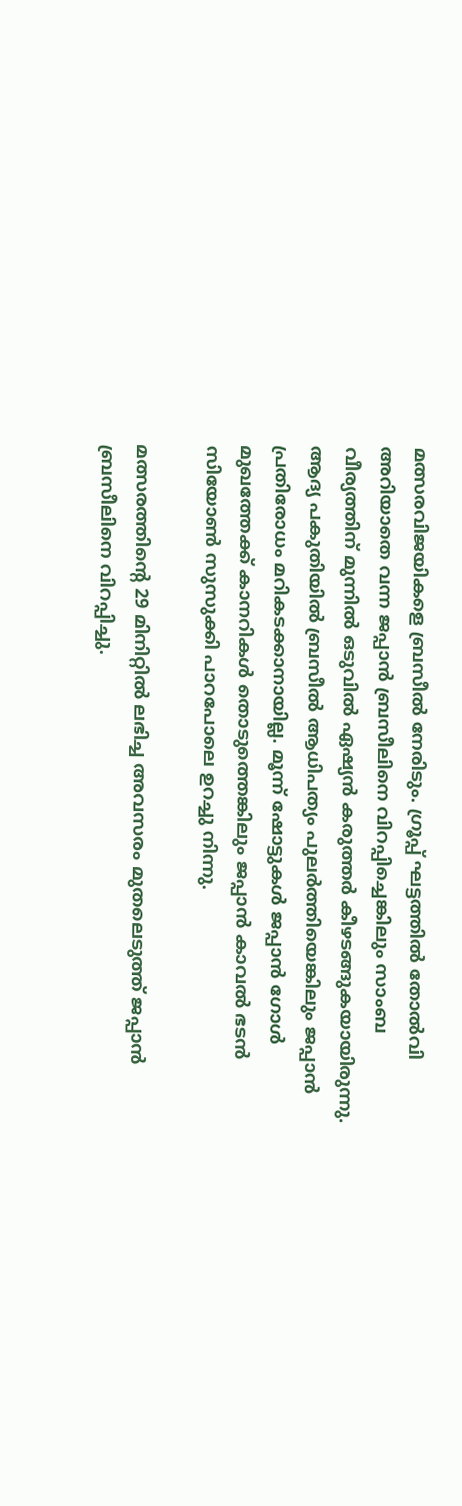മത്സരവിജയികളെ ബ്രസീൽ നേരിടും. ഗ്രൂപ്പ് ഘട്ടത്തിൽ തോൽവി അറിയാതെ വന്ന ജപ്പാൻ ബ്രസീലിനെ വിറപ്പിച്ചെങ്കിലും സാംബ വീര്യത്തിന് മുന്നിൽ ഒടുവിൽ ഏഷ്യൻ കരുത്തർ കീഴടങ്ങുകയായിരുന്നു. ആദ്യ പകുതിയിൽ ബ്രസീല്‍ ആധിപത്യം പുലര്‍ത്തിയെങ്കിലും ജപ്പാന്‍ പ്രതിരോധം മറികടക്കാനായില്ല. മൂന്ന് ഷോട്ടുകൾ ജപ്പാൻ ഗോൾ മുഖത്തേക്ക് കാനറികൾ തൊടുത്തെങ്കിലും ജപ്പാൻ കാവൽ ഭടൻ സിയോൺ സുസുക്കി പാറപോലെ ഉറച്ചു നിന്നു.

മത്സരത്തിൻ്റെ 29 മിനിറ്റിൽ ലഭിച്ച അവസരം മുതലെടുത്ത് ജപ്പാൻ ബ്രസീലിനെ വിറപ്പിച്ചു.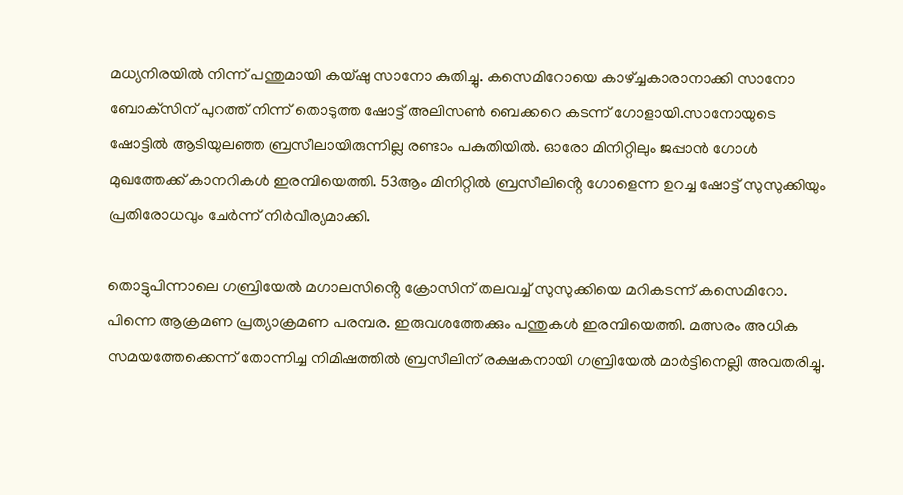മധ്യനിരയില്‍ നിന്ന് പന്തുമായി കയ്ഷു സാനോ കുതിച്ചു. കസെമിറോയെ കാഴ്ച്ചകാരാനാക്കി സാനോ ബോക്‌സിന് പുറത്ത് നിന്ന് തൊടുത്ത ഷോട്ട് അലിസൺ ബെക്കറെ കടന്ന് ഗോളായി.സാനോയുടെ ഷോട്ടിൽ ആടിയുലഞ്ഞ ബ്രസീലായിരുന്നില്ല രണ്ടാം പകുതിയിൽ. ഓരോ മിനിറ്റിലും ജപ്പാൻ ഗോൾ മുഖത്തേക്ക് കാനറികൾ ഇരമ്പിയെത്തി. 53ആം മിനിറ്റിൽ ബ്രസീലിൻ്റെ ഗോളെന്ന ഉറച്ച ഷോട്ട് സുസുക്കിയും പ്രതിരോധവും ചേർന്ന് നിർവീര്യമാക്കി.

തൊട്ടുപിന്നാലെ ഗബ്രിയേൽ മഗാലസിൻ്റെ ക്രോസിന് തലവച്ച് സുസുക്കിയെ മറികടന്ന് കസെമിറോ. പിന്നെ ആക്രമണ പ്രത്യാക്രമണ പരമ്പര. ഇരുവശത്തേക്കും പന്തുകൾ ഇരമ്പിയെത്തി. മത്സരം അധിക സമയത്തേക്കെന്ന് തോന്നിച്ച നിമിഷത്തിൽ ബ്രസീലിന് രക്ഷകനായി ഗബ്രിയേൽ മാർട്ടിനെല്ലി അവതരിച്ചു.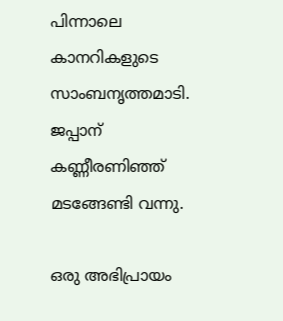പിന്നാലെ കാനറികളുടെ സാംബനൃത്തമാടി. ജപ്പാന് കണ്ണീരണിഞ്ഞ് മടങ്ങേണ്ടി വന്നു.

ഒരു അഭിപ്രായം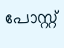പോസ്റ്റ്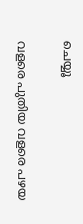ചെയ്യൂ

വളരെ പുതിയ വളരെ പഴയ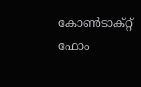കോൺടാക്റ്റ് ഫോം